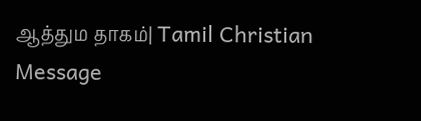ஆத்தும தாகம்| Tamil Christian Message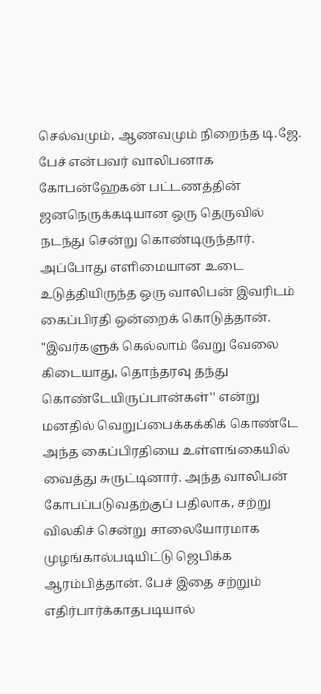செல்வமும், ஆணவமும் நிறைந்த டி.ஜே. பேச் என்பவர் வாலிபனாக கோபன்ஹேகன் பட்டணத்தின் ஜனநெருக்கடியான ஒரு தெருவில் நடந்து சென்று கொண்டிருந்தார். அப்போது எளிமையான உடை உடுத்தியிருந்த ஒரு வாலிபன் இவரிடம் கைப்பிரதி ஒன்றைக் கொடுத்தான். "இவர்களுக் கெல்லாம் வேறு வேலை கிடையாது, தொந்தரவு தந்து கொண்டேயிருப்பான்கள்'' என்று மனதில் வெறுப்பைக்கக்கிக் கொண்டே அந்த கைப்பிரதியை உள்ளங்கையில் வைத்து சுருட்டினார். அந்த வாலிபன் கோபப்படுவதற்குப் பதிலாக, சற்று விலகிச் சென்று சாலையோரமாக முழங்கால்படியிட்டு ஜெபிக்க ஆரம்பித்தான். பேச் இதை சற்றும் எதிர்பார்க்காதபடியால்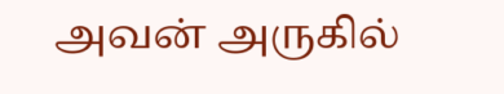அவன் அருகில்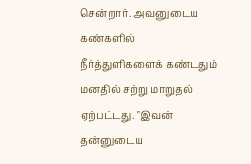சென்றார். அவனுடைய கண்களில் நீர்த்துளிகளைக் கண்டதும் மனதில் சற்று மாறுதல் ஏற்பட்டது. "இவன் தன்னுடைய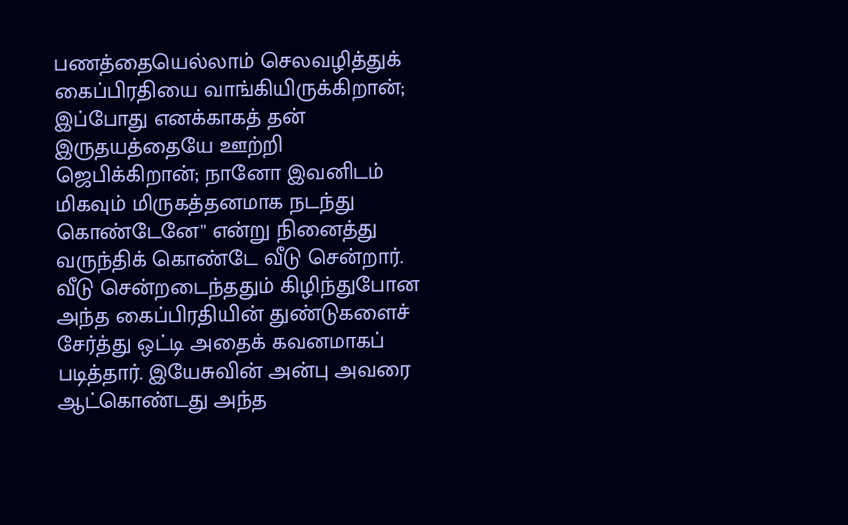பணத்தையெல்லாம் செலவழித்துக் கைப்பிரதியை வாங்கியிருக்கிறான்; இப்போது எனக்காகத் தன் இருதயத்தையே ஊற்றி ஜெபிக்கிறான்; நானோ இவனிடம் மிகவும் மிருகத்தனமாக நடந்து கொண்டேனே'' என்று நினைத்து வருந்திக் கொண்டே வீடு சென்றார். வீடு சென்றடைந்ததும் கிழிந்துபோன அந்த கைப்பிரதியின் துண்டுகளைச் சேர்த்து ஒட்டி அதைக் கவனமாகப் படித்தார். இயேசுவின் அன்பு அவரை ஆட்கொண்டது அந்த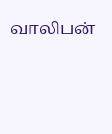வாலிபன்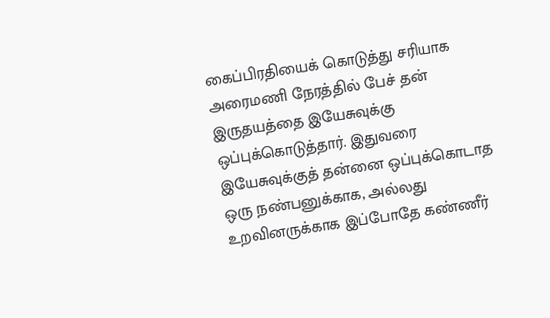கைப்பிரதியைக் கொடுத்து சரியாக அரைமணி நேரத்தில் பேச் தன் இருதயத்தை இயேசுவுக்கு ஒப்புக்கொடுத்தார். இதுவரை இயேசுவுக்குத் தன்னை ஒப்புக்கொடாத ஒரு நண்பனுக்காக, அல்லது உறவினருக்காக இப்போதே கண்ணீர்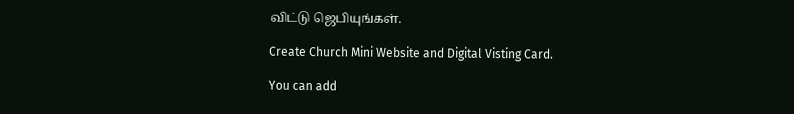விட்டு ஜெபியுங்கள்.

Create Church Mini Website and Digital Visting Card.

You can add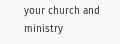your church and ministry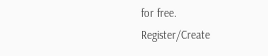for free.
Register/Create